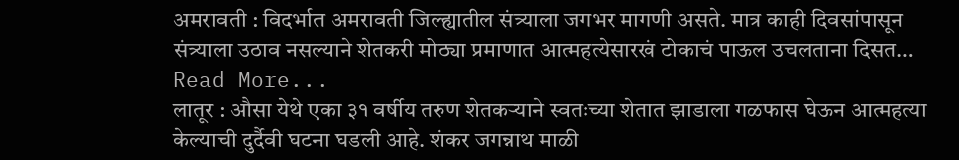अमरावती : विदर्भात अमरावती जिल्ह्यातील संत्र्याला जगभर मागणी असते. मात्र काही दिवसांपासून संत्र्याला उठाव नसल्याने शेतकरी मोठ्या प्रमाणात आत्महत्येसारखं टोकाचं पाऊल उचलताना दिसत… Read More...
लातूर : औसा येथे एका ३१ वर्षीय तरुण शेतकऱ्याने स्वतःच्या शेतात झाडाला गळफास घेऊन आत्महत्या केल्याची दुर्दैवी घटना घडली आहे. शंकर जगन्नाथ माळी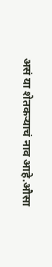असं या शेतकऱ्याचं नाव आहे.औसा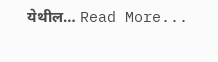येथील… Read More...